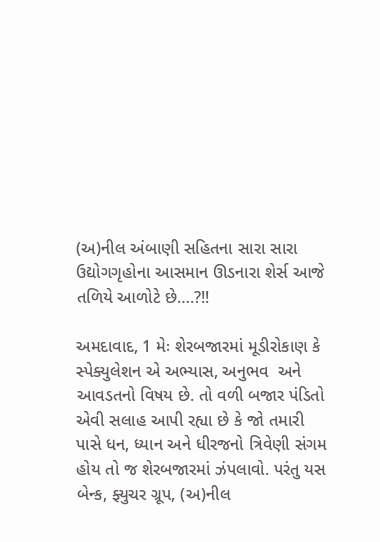(અ)નીલ અંબાણી સહિતના સારા સારા ઉદ્યોગગૃહોના આસમાન ઊડનારા શેર્સ આજે તળિયે આળોટે છે….?!!

અમદાવાદ, 1 મેઃ શેરબજારમાં મૂડીરોકાણ કે સ્પેક્યુલેશન એ અભ્યાસ, અનુભવ  અને આવડતનો વિષય છે. તો વળી બજાર પંડિતો એવી સલાહ આપી રહ્યા છે કે જો તમારી પાસે ધન, ધ્યાન અને ધીરજનો ત્રિવેણી સંગમ હોય તો જ શેરબજારમાં ઝંપલાવો. પરંતુ યસ બેન્ક, ફ્યુચર ગ્રૂપ, (અ)નીલ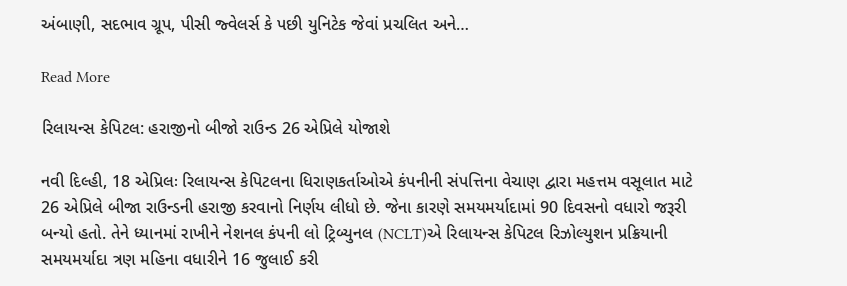અંબાણી, સદભાવ ગ્રૂપ, પીસી જ્વેલર્સ કે પછી યુનિટેક જેવાં પ્રચલિત અને…

Read More

રિલાયન્સ કેપિટલ: હરાજીનો બીજો રાઉન્ડ 26 એપ્રિલે યોજાશે

નવી દિલ્હી, 18 એપ્રિલઃ રિલાયન્સ કેપિટલના ધિરાણકર્તાઓએ કંપનીની સંપત્તિના વેચાણ દ્વારા મહત્તમ વસૂલાત માટે 26 એપ્રિલે બીજા રાઉન્ડની હરાજી કરવાનો નિર્ણય લીધો છે. જેના કારણે સમયમર્યાદામાં 90 દિવસનો વધારો જરૂરી બન્યો હતો. તેને ધ્યાનમાં રાખીને નેશનલ કંપની લો ટ્રિબ્યુનલ (NCLT)એ રિલાયન્સ કેપિટલ રિઝોલ્યુશન પ્રક્રિયાની સમયમર્યાદા ત્રણ મહિના વધારીને 16 જુલાઈ કરી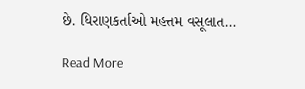છે. ધિરાણકર્તાઓ મહત્તમ વસૂલાત…

Read More